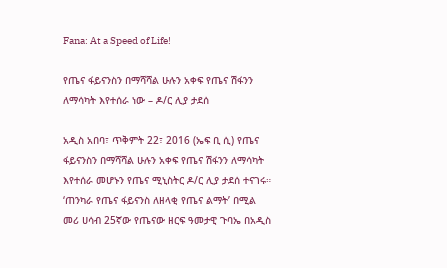Fana: At a Speed of Life!

የጤና ፋይናንስን በማሻሻል ሁሉን አቀፍ የጤና ሽፋንን ለማሳካት እየተሰራ ነው – ዶ/ር ሊያ ታደሰ

አዲስ አበባ፣ ጥቅምት 22፣ 2016 (ኤፍ ቢ ሲ) የጤና ፋይናንስን በማሻሻል ሁሉን አቀፍ የጤና ሽፋንን ለማሳካት እየተሰራ መሆኑን የጤና ሚኒስትር ዶ/ር ሊያ ታደሰ ተናገሩ። ‘ጠንካራ የጤና ፋይናንስ ለዘላቂ የጤና ልማት’ በሚል መሪ ሀሳብ 25ኛው የጤናው ዘርፍ ዓመታዊ ጉባኤ በአዲስ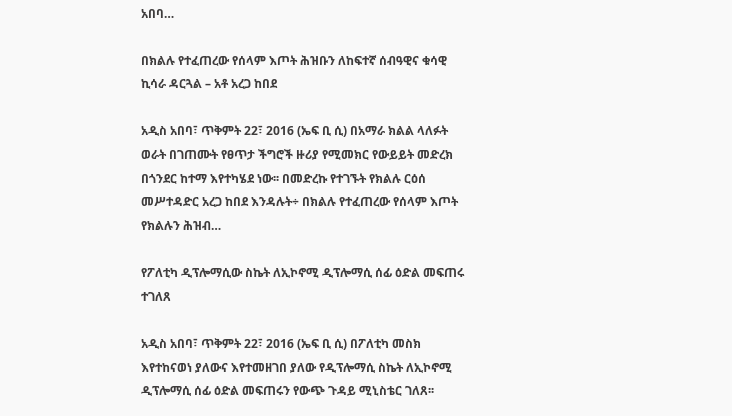አበባ…

በክልሉ የተፈጠረው የሰላም እጦት ሕዝቡን ለከፍተኛ ሰብዓዊና ቁሳዊ ኪሳራ ዳርጓል – አቶ አረጋ ከበደ

አዲስ አበባ፣ ጥቅምት 22፣ 2016 (ኤፍ ቢ ሲ) በአማራ ክልል ላለፉት ወራት በገጠሙት የፀጥታ ችግሮች ዙሪያ የሚመክር የውይይት መድረክ በጎንደር ከተማ እየተካሄደ ነው፡፡ በመድረኩ የተገኙት የክልሉ ርዕሰ መሥተዳድር አረጋ ከበደ እንዳሉት÷ በክልሉ የተፈጠረው የሰላም እጦት የክልሉን ሕዝብ…

የፖለቲካ ዲፕሎማሲው ስኬት ለኢኮኖሚ ዲፕሎማሲ ሰፊ ዕድል መፍጠሩ ተገለጸ

አዲስ አበባ፣ ጥቅምት 22፣ 2016 (ኤፍ ቢ ሲ) በፖለቲካ መስክ እየተከናወነ ያለውና እየተመዘገበ ያለው የዲፕሎማሲ ስኬት ለኢኮኖሚ ዲፕሎማሲ ሰፊ ዕድል መፍጠሩን የውጭ ጉዳይ ሚኒስቴር ገለጸ፡፡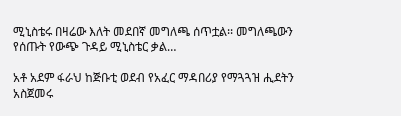ሚኒስቴሩ በዛሬው እለት መደበኛ መግለጫ ሰጥቷል፡፡ መግለጫውን የሰጡት የውጭ ጉዳይ ሚኒስቴር ቃል…

አቶ አደም ፋራህ ከጅቡቲ ወደብ የአፈር ማዳበሪያ የማጓጓዝ ሒደትን አስጀመሩ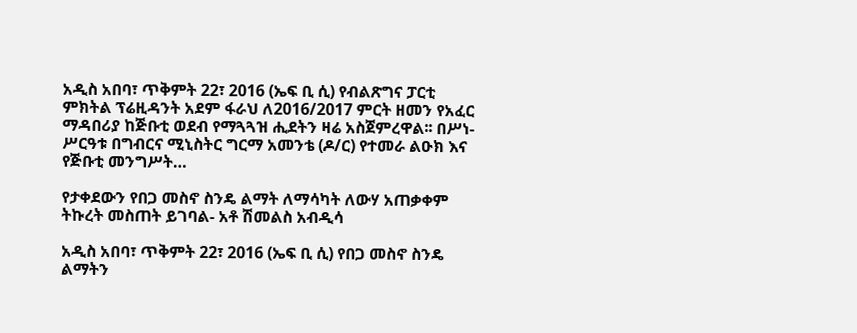አዲስ አበባ፣ ጥቅምት 22፣ 2016 (ኤፍ ቢ ሲ) የብልጽግና ፓርቲ ምክትል ፕሬዚዳንት አደም ፋራህ ለ2016/2017 ምርት ዘመን የአፈር ማዳበሪያ ከጅቡቲ ወደብ የማጓጓዝ ሒደትን ዛሬ አስጀምረዋል፡፡ በሥነ-ሥርዓቱ በግብርና ሚኒስትር ግርማ አመንቴ (ዶ/ር) የተመራ ልዑክ እና የጅቡቲ መንግሥት…

የታቀደውን የበጋ መስኖ ስንዴ ልማት ለማሳካት ለውሃ አጠቃቀም ትኩረት መስጠት ይገባል- አቶ ሽመልስ አብዲሳ

አዲስ አበባ፣ ጥቅምት 22፣ 2016 (ኤፍ ቢ ሲ) የበጋ መስኖ ስንዴ ልማትን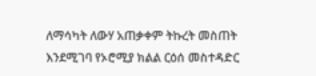ለማሳካት ለውሃ አጠቃቀም ትኩረት መስጠት እንደሚገባ የኦሮሚያ ክልል ርዕሰ መስተዳድር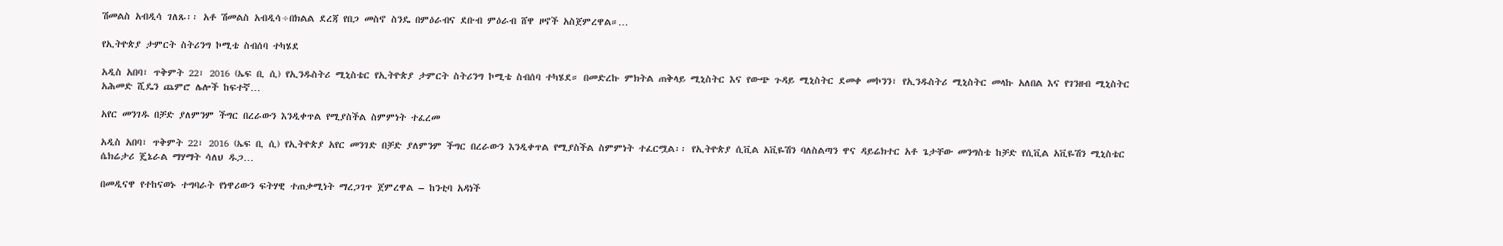ሽመልስ አብዲሳ ገለጹ፡፡ አቶ ሽመልስ አብዲሳ÷በክልል ደረጃ የበጋ መስኖ ስንዴ በምዕራብና ደቡብ ምዕራብ ሸዋ ዞኖች አስጀምረዋል።…

የኢትዮጵያ ታምርት ስትሪንግ ኮሚቴ ስብሰባ ተካሄደ

አዲስ አበባ፣ ጥቅምት 22፣ 2016 (ኤፍ ቢ ሲ) የኢንዱስትሪ ሚኒስቴር የኢትዮጵያ ታምርት ስትሪንግ ኮሚቴ ስብሰባ ተካሄደ። በመድረኩ ምክትል ጠቅላይ ሚኒስትር እና የውጭ ጉዳይ ሚኒስትር ደመቀ መኮንን፣ የኢንዱስትሪ ሚኒስትር መላኩ አለበል እና የገንዘብ ሚኒስትር አሕመድ ሺዴን ጨምሮ ሌሎች ከፍተኛ…

አየር መንገዱ በቻድ ያለምንም ችግር በረራውን እንዲቀጥል የሚያስችል ስምምነት ተፈረመ

አዲስ አበባ፣ ጥቅምት 22፣ 2016 (ኤፍ ቢ ሲ) የኢትዮጵያ አየር መንገድ በቻድ ያለምንም ችግር በረራውን እንዲቀጥል የሚያስችል ስምምነት ተፈርሟል፡፡ የኢትዮጵያ ሲቪል አቪዬሽን ባለስልጣን ዋና ዳይሬክተር አቶ ጌታቸው መንግስቴ ከቻድ የሲቪል አቪዬሽን ሚኒስቴር ሴክሬታሪ ጄኔራል ማሃማት ሳለህ ዱጋ…

በመዲናዋ የተከናወኑ ተግባራት የነዋሪውን ፍትሃዊ ተጠቃሚነት ማረጋገጥ ጀምረዋል – ከንቲባ አዳነች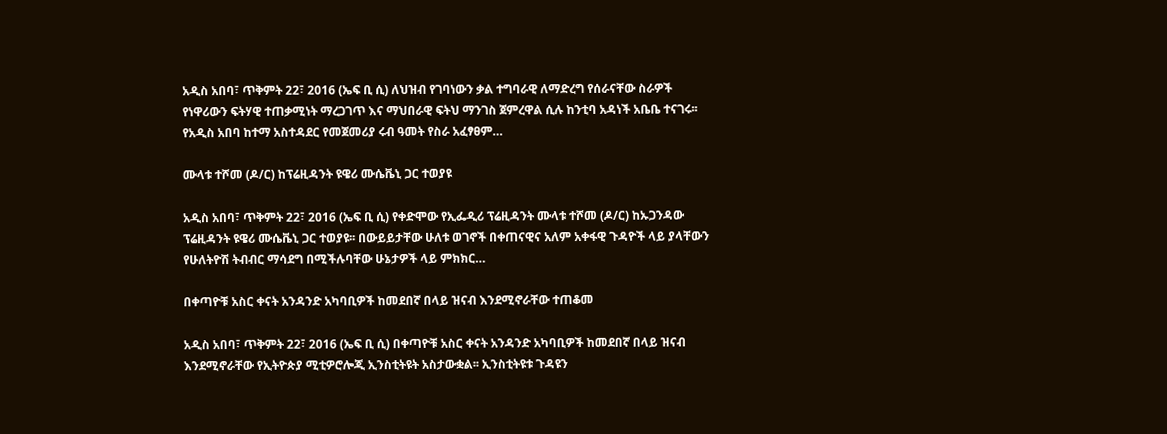አዲስ አበባ፣ ጥቅምት 22፣ 2016 (ኤፍ ቢ ሲ) ለህዝብ የገባነውን ቃል ተግባራዊ ለማድረግ የሰራናቸው ስራዎች የነዋሪውን ፍትሃዊ ተጠቃሚነት ማረጋገጥ እና ማህበራዊ ፍትህ ማንገስ ጀምረዋል ሲሉ ከንቲባ አዳነች አቤቤ ተናገሩ፡፡ የአዲስ አበባ ከተማ አስተዳደር የመጀመሪያ ሩብ ዓመት የስራ አፈፃፀም…

ሙላቱ ተሾመ (ዶ/ር) ከፕሬዚዳንት ዩዌሪ ሙሴቬኒ ጋር ተወያዩ

አዲስ አበባ፣ ጥቅምት 22፣ 2016 (ኤፍ ቢ ሲ) የቀድሞው የኢፌዲሪ ፕሬዚዳንት ሙላቱ ተሾመ (ዶ/ር) ከኡጋንዳው ፕሬዚዳንት ዩዌሪ ሙሴቬኒ ጋር ተወያዩ፡፡ በውይይታቸው ሁለቱ ወገኖች በቀጠናዊና አለም አቀፋዊ ጉዳዮች ላይ ያላቸውን የሁለትዮሽ ትብብር ማሳደግ በሚችሉባቸው ሁኔታዎች ላይ ምክክር…

በቀጣዮቹ አስር ቀናት አንዳንድ አካባቢዎች ከመደበኛ በላይ ዝናብ እንደሚኖራቸው ተጠቆመ

አዲስ አበባ፣ ጥቅምት 22፣ 2016 (ኤፍ ቢ ሲ) በቀጣዮቹ አስር ቀናት አንዳንድ አካባቢዎች ከመደበኛ በላይ ዝናብ እንደሚኖራቸው የኢትዮጵያ ሚቲዎሮሎጂ ኢንስቲትዩት አስታውቋል፡፡ ኢንስቲትዩቱ ጉዳዩን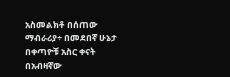አስመልክቶ በሰጠው ማብራሪያ÷ በመደበኛ ሁኔታ በቀጣዮቹ አስር ቀናት በአብዛኛው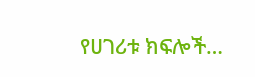የሀገሪቱ ክፍሎች…